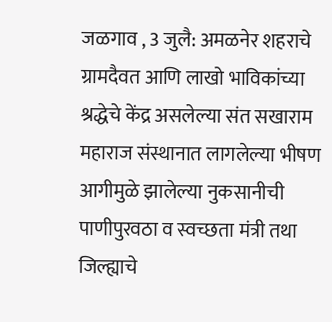जळगाव , 3 जुलै: अमळनेर शहराचे ग्रामदैवत आणि लाखो भाविकांच्या श्रद्धेचे केंद्र असलेल्या संत सखाराम महाराज संस्थानात लागलेल्या भीषण आगीमुळे झालेल्या नुकसानीची पाणीपुरवठा व स्वच्छता मंत्री तथा जिल्ह्याचे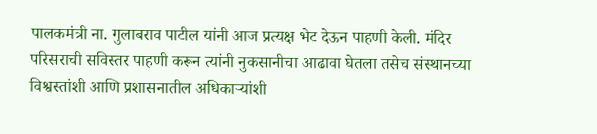पालकमंत्री ना. गुलाबराव पाटील यांनी आज प्रत्यक्ष भेट देऊन पाहणी केली. मंदिर परिसराची सविस्तर पाहणी करून त्यांनी नुकसानीचा आढावा घेतला तसेच संस्थानच्या विश्वस्तांशी आणि प्रशासनातील अधिकाऱ्यांशी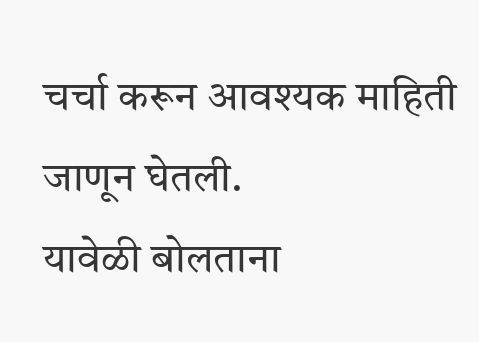चर्चा करून आवश्यक माहिती जाणून घेतली.
यावेळी बोलताना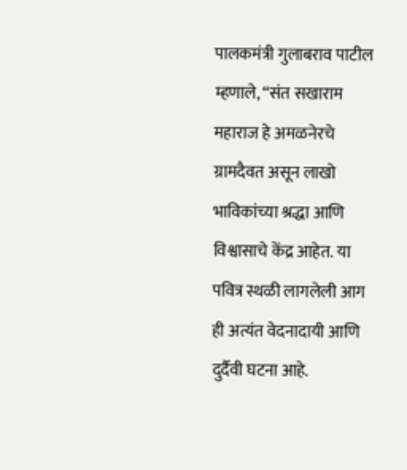पालकमंत्री गुलाबराव पाटील म्हणाले, “संत सखाराम महाराज हे अमळनेरचे ग्रामदैवत असून लाखो भाविकांच्या श्रद्धा आणि विश्वासाचे केंद्र आहेत. या पवित्र स्थळी लागलेली आग ही अत्यंत वेदनादायी आणि दुर्दैवी घटना आहे.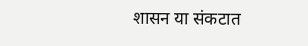शासन या संकटात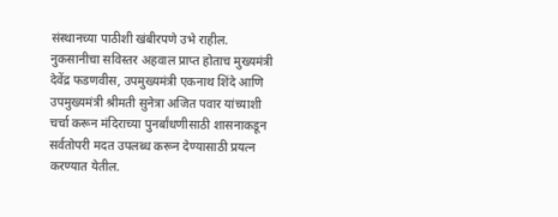संस्थानच्या पाठीशी खंबीरपणे उभे राहील. नुकसानीचा सविस्तर अहवाल प्राप्त होताच मुख्यमंत्री देवेंद्र फडणवीस, उपमुख्यमंत्री एकनाथ शिंदे आणि उपमुख्यमंत्री श्रीमती सुनेत्रा अजित पवार यांच्याशी चर्चा करून मंदिराच्या पुनर्बांधणीसाठी शासनाकडून सर्वतोपरी मदत उपलब्ध करून देण्यासाठी प्रयत्न करण्यात येतील.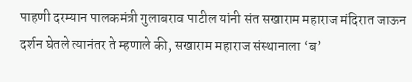पाहणी दरम्यान पालकमंत्री गुलाबराव पाटील यांनी संत सखाराम महाराज मंदिरात जाऊन दर्शन घेतले त्यानंतर ते म्हणाले की, सखाराम महाराज संस्थानाला ‘ब’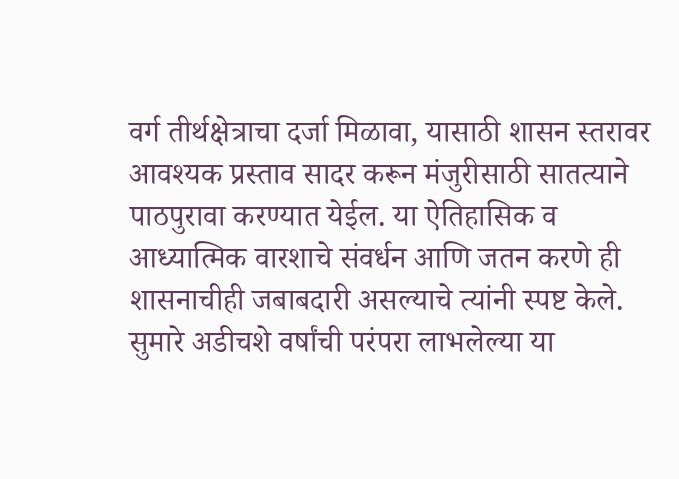वर्ग तीर्थक्षेत्राचा दर्जा मिळावा, यासाठी शासन स्तरावर आवश्यक प्रस्ताव सादर करून मंजुरीसाठी सातत्याने पाठपुरावा करण्यात येईल. या ऐतिहासिक व आध्यात्मिक वारशाचे संवर्धन आणि जतन करणे ही शासनाचीही जबाबदारी असल्याचे त्यांनी स्पष्ट केले.
सुमारे अडीचशे वर्षांची परंपरा लाभलेल्या या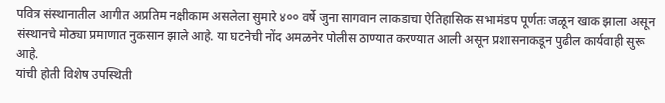पवित्र संस्थानातील आगीत अप्रतिम नक्षीकाम असलेला सुमारे ४०० वर्षे जुना सागवान लाकडाचा ऐतिहासिक सभामंडप पूर्णतः जळून खाक झाला असून संस्थानचे मोठ्या प्रमाणात नुकसान झाले आहे. या घटनेची नोंद अमळनेर पोलीस ठाण्यात करण्यात आली असून प्रशासनाकडून पुढील कार्यवाही सुरू आहे.
यांची होती विशेष उपस्थिती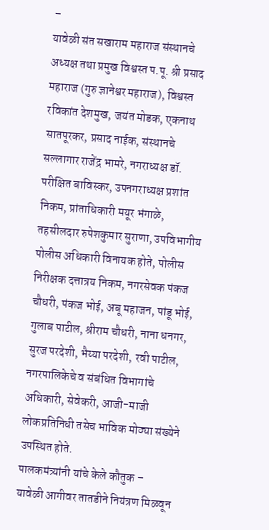–
यावेळी संत सखाराम महाराज संस्थानचे अध्यक्ष तथा प्रमुख विश्वस्त प.पू. श्री प्रसाद महाराज (गुरु ज्ञानेश्वर महाराज), विश्वस्त रविकांत देशमुख, जयंत मोडक, एकनाथ सातपूरकर, प्रसाद नाईक, संस्थानचे सल्लागार राजेंद्र भामरे, नगराध्यक्ष डॉ. परीक्षित बाविस्कर, उपनगराध्यक्ष प्रशांत निकम, प्रांताधिकारी मयूर भंगाळे, तहसीलदार रुपेशकुमार सुराणा, उपविभागीय पोलीस अधिकारी विनायक होते, पोलीस निरीक्षक दत्तात्रय निकम, नगरसेवक पंकज चौधरी, पंकज भोई, अबू महाजन, पांडू भोई, गुलाब पाटील, श्रीराम चौधरी, नाना धनगर, सुरज परदेशी, भैय्या परदेशी, रवी पाटील, नगरपालिकेचे व संबंधित विभागांचे अधिकारी, सेवेकरी, आजी-माजी लोकप्रतिनिधी तसेच भाविक मोठ्या संख्येने उपस्थित होते.
पालकमंत्र्यांनी यांचे केले कौतुक –
यावेळी आगीवर तातडीने नियंत्रण मिळवून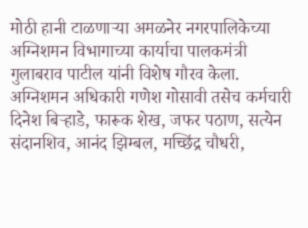मोठी हानी टाळणाऱ्या अमळनेर नगरपालिकेच्या अग्निशमन विभागाच्या कार्याचा पालकमंत्री गुलाबराव पाटील यांनी विशेष गौरव केला. अग्निशमन अधिकारी गणेश गोसावी तसेच कर्मचारी दिनेश बिऱ्हाडे, फारूक शेख, जफर पठाण, सत्येन संदानशिव, आनंद झिम्बल, मच्छिंद्र चौधरी,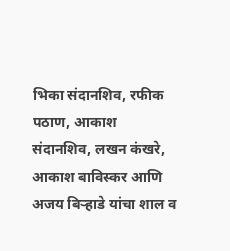भिका संदानशिव, रफीक पठाण, आकाश संदानशिव, लखन कंखरे, आकाश बाविस्कर आणि अजय बिऱ्हाडे यांचा शाल व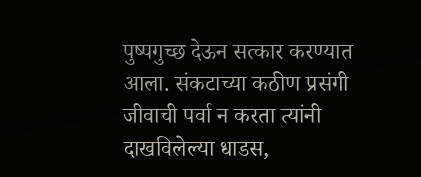पुष्पगुच्छ देऊन सत्कार करण्यात आला. संकटाच्या कठीण प्रसंगी जीवाची पर्वा न करता त्यांनी दाखविलेल्या धाडस,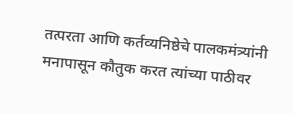तत्परता आणि कर्तव्यनिष्ठेचे पालकमंत्र्यांनी मनापासून कौतुक करत त्यांच्या पाठीवर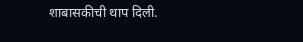शाबासकीची थाप दिली.